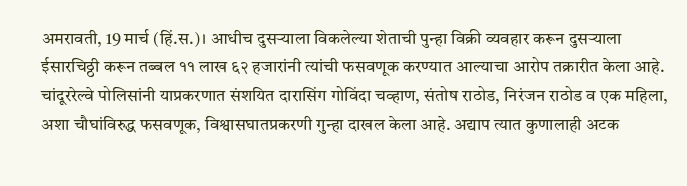अमरावती, 19 मार्च (हिं.स.)। आधीच दुसऱ्याला विकलेल्या शेताची पुन्हा विक्री व्यवहार करून दुसऱ्याला ईसारचिठ्ठी करून तब्बल ११ लाख ६२ हजारांनी त्यांची फसवणूक करण्यात आल्याचा आरोप तक्रारीत केला आहे. चांदूररेल्वे पोलिसांनी याप्रकरणात संशयित दारासिंग गोविंदा चव्हाण, संतोष राठोड, निरंजन राठोड व एक महिला, अशा चौघांविरुद्ध फसवणूक, विश्वासघातप्रकरणी गुन्हा दाखल केला आहे. अद्याप त्यात कुणालाही अटक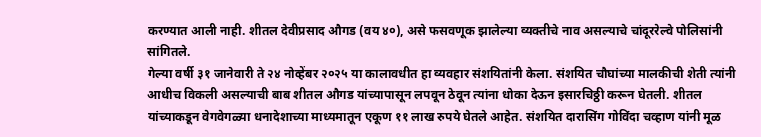करण्यात आली नाही. शीतल देवीप्रसाद औगड (वय ४०), असे फसवणूक झालेल्या व्यक्तीचे नाव असल्याचे चांदूररेल्वे पोलिसांनी सांगितले.
गेल्या वर्षी ३१ जानेवारी ते २४ नोव्हेंबर २०२५ या कालावधीत हा व्यवहार संशयितांनी केला. संशयित चौघांच्या मालकीची शेती त्यांनी आधीच विकली असल्याची बाब शीतल औगड यांच्यापासून लपवून ठेवून त्यांना धोका देऊन इसारचिठ्ठी करून घेतली. शीतल यांच्याकडून वेगवेगळ्या धनादेशाच्या माध्यमातून एकूण ११ लाख रुपये घेतले आहेत. संशयित दारासिंग गोविंदा चव्हाण यांनी मूळ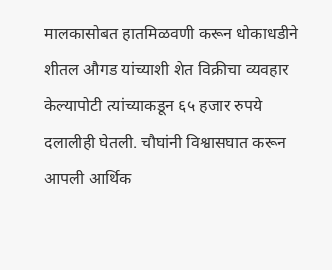मालकासोबत हातमिळवणी करून धोकाधडीने शीतल औगड यांच्याशी शेत विक्रीचा व्यवहार केल्यापोटी त्यांच्याकडून ६५ हजार रुपये दलालीही घेतली. चौघांनी विश्वासघात करून आपली आर्थिक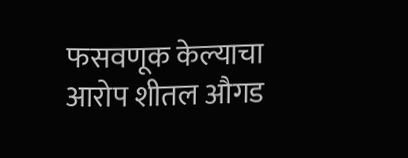फसवणूक केल्याचा आरोप शीतल औगड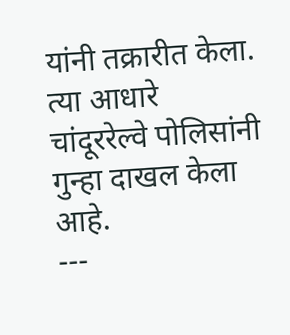यांनी तक्रारीत केला. त्या आधारे चांदूररेल्वे पोलिसांनी गुन्हा दाखल केला आहे.
---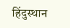हिंदुस्थान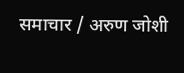समाचार / अरुण जोशी